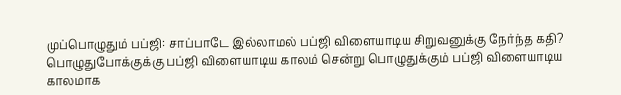முப்பொழுதும் பப்ஜி: சாப்பாடே இல்லாமல் பப்ஜி விளையாடிய சிறுவனுக்கு நேர்ந்த கதி?
பொழுதுபோக்குக்கு பப்ஜி விளையாடிய காலம் சென்று பொழுதுக்கும் பப்ஜி விளையாடிய காலமாக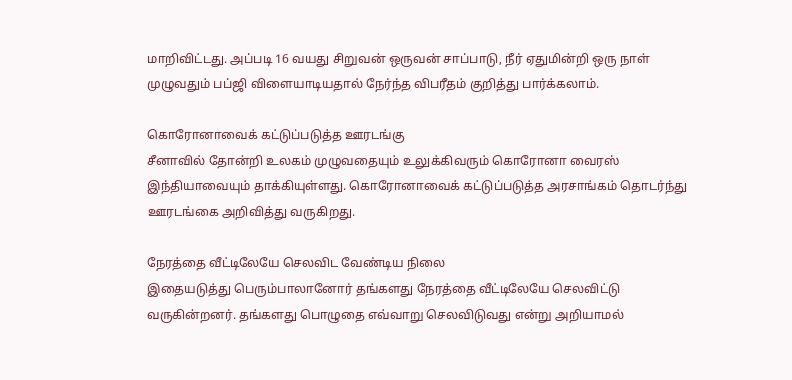மாறிவிட்டது. அப்படி 16 வயது சிறுவன் ஒருவன் சாப்பாடு, நீர் ஏதுமின்றி ஒரு நாள் முழுவதும் பப்ஜி விளையாடியதால் நேர்ந்த விபரீதம் குறித்து பார்க்கலாம்.

கொரோனாவைக் கட்டுப்படுத்த ஊரடங்கு
சீனாவில் தோன்றி உலகம் முழுவதையும் உலுக்கிவரும் கொரோனா வைரஸ் இந்தியாவையும் தாக்கியுள்ளது. கொரோனாவைக் கட்டுப்படுத்த அரசாங்கம் தொடர்ந்து ஊரடங்கை அறிவித்து வருகிறது.

நேரத்தை வீட்டிலேயே செலவிட வேண்டிய நிலை
இதையடுத்து பெரும்பாலானோர் தங்களது நேரத்தை வீட்டிலேயே செலவிட்டு வருகின்றனர். தங்களது பொழுதை எவ்வாறு செலவிடுவது என்று அறியாமல்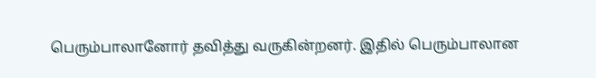பெரும்பாலானோர் தவித்து வருகின்றனர். இதில் பெரும்பாலான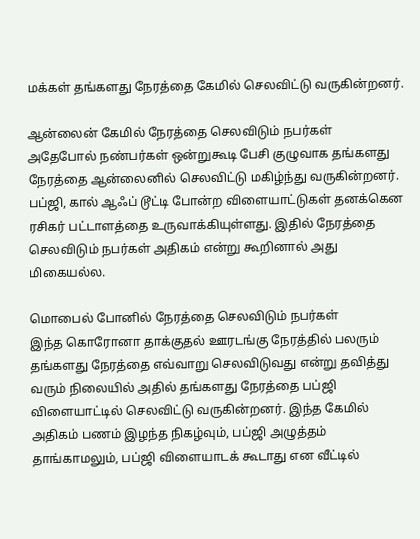மக்கள் தங்களது நேரத்தை கேமில் செலவிட்டு வருகின்றனர்.

ஆன்லைன் கேமில் நேரத்தை செலவிடும் நபர்கள்
அதேபோல் நண்பர்கள் ஒன்றுகூடி பேசி குழுவாக தங்களது நேரத்தை ஆன்லைனில் செலவிட்டு மகிழ்ந்து வருகின்றனர். பப்ஜி, கால் ஆஃப் டூட்டி போன்ற விளையாட்டுகள் தனக்கென ரசிகர் பட்டாளத்தை உருவாக்கியுள்ளது. இதில் நேரத்தை செலவிடும் நபர்கள் அதிகம் என்று கூறினால் அது மிகையல்ல.

மொபைல் போனில் நேரத்தை செலவிடும் நபர்கள்
இந்த கொரோனா தாக்குதல் ஊரடங்கு நேரத்தில் பலரும் தங்களது நேரத்தை எவ்வாறு செலவிடுவது என்று தவித்து வரும் நிலையில் அதில் தங்களது நேரத்தை பப்ஜி விளையாட்டில் செலவிட்டு வருகின்றனர். இந்த கேமில் அதிகம் பணம் இழந்த நிகழ்வும், பப்ஜி அழுத்தம் தாங்காமலும், பப்ஜி விளையாடக் கூடாது என வீட்டில்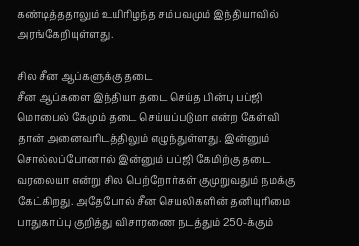கண்டித்ததாலும் உயிரிழந்த சம்பவமும் இந்தியாவில் அரங்கேறியுள்ளது.

சில சீன ஆப்களுக்கு தடை
சீன ஆப்களை இந்தியா தடை செய்த பின்பு பப்ஜி மொபைல் கேமும் தடை செய்யப்படுமா என்ற கேள்வி தான் அனைவரிடத்திலும் எழுந்துள்ளது. இன்னும் சொல்லப்போனால் இன்னும் பப்ஜி கேமிற்கு தடை வரலையா என்று சில பெற்றோர்கள் குமுறுவதும் நமக்கு கேட்கிறது. அதேபோல் சீன செயலிகளின் தனியுரிமை பாதுகாப்பு குறித்து விசாரணை நடத்தும் 250-க்கும்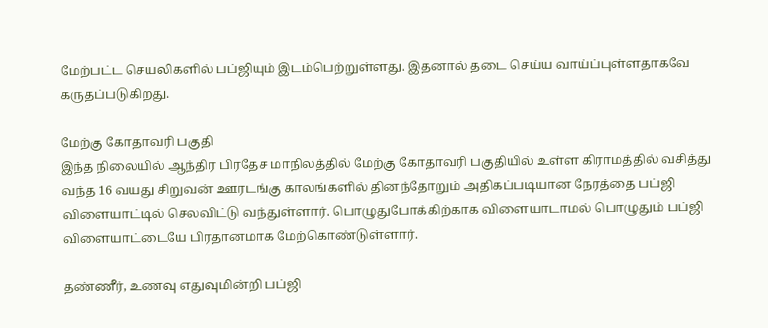மேற்பட்ட செயலிகளில் பப்ஜியும் இடம்பெற்றுள்ளது. இதனால் தடை செய்ய வாய்ப்புள்ளதாகவே கருதப்படுகிறது.

மேற்கு கோதாவரி பகுதி
இந்த நிலையில் ஆந்திர பிரதேச மாநிலத்தில் மேற்கு கோதாவரி பகுதியில் உள்ள கிராமத்தில் வசித்து வந்த 16 வயது சிறுவன் ஊரடங்கு காலங்களில் தினந்தோறும் அதிகப்படியான நேரத்தை பப்ஜி விளையாட்டில் செலவிட்டு வந்துள்ளார். பொழுதுபோக்கிற்காக விளையாடாமல் பொழுதும் பப்ஜி விளையாட்டையே பிரதானமாக மேற்கொண்டுள்ளார்.

தண்ணீர், உணவு எதுவுமின்றி பப்ஜி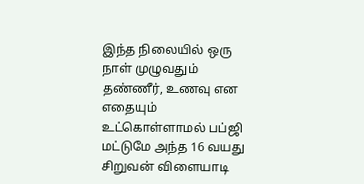இந்த நிலையில் ஒரு நாள் முழுவதும் தண்ணீர், உணவு என எதையும் உட்கொள்ளாமல் பப்ஜி மட்டுமே அந்த 16 வயது சிறுவன் விளையாடி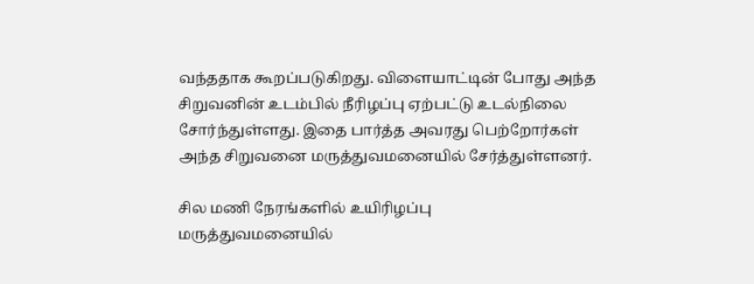வந்ததாக கூறப்படுகிறது. விளையாட்டின் போது அந்த சிறுவனின் உடம்பில் நீரிழப்பு ஏற்பட்டு உடல்நிலை சோர்ந்துள்ளது. இதை பார்த்த அவரது பெற்றோர்கள் அந்த சிறுவனை மருத்துவமனையில் சேர்த்துள்ளனர்.

சில மணி நேரங்களில் உயிரிழப்பு
மருத்துவமனையில்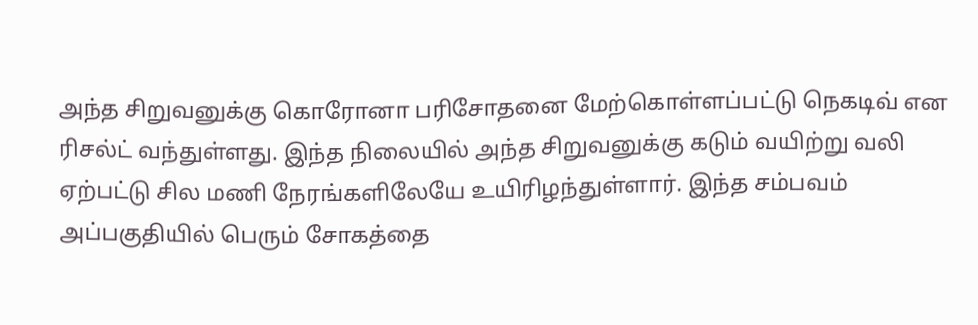அந்த சிறுவனுக்கு கொரோனா பரிசோதனை மேற்கொள்ளப்பட்டு நெகடிவ் என ரிசல்ட் வந்துள்ளது. இந்த நிலையில் அந்த சிறுவனுக்கு கடும் வயிற்று வலி ஏற்பட்டு சில மணி நேரங்களிலேயே உயிரிழந்துள்ளார். இந்த சம்பவம் அப்பகுதியில் பெரும் சோகத்தை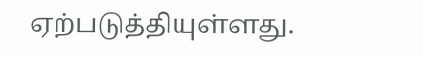ஏற்படுத்தியுள்ளது.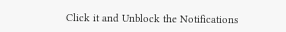Click it and Unblock the Notifications